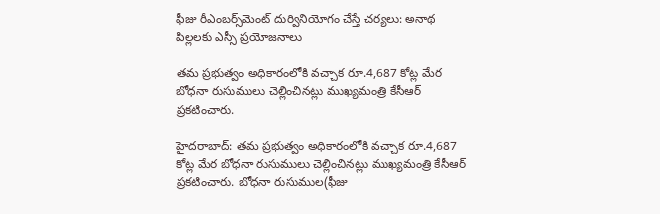ఫీజు రీఎంబర్స్‌మెంట్ దుర్వినియోగం చేస్తే చర్యలు: అనాథ పిల్లలకు ఎస్సీ ప్రయోజనాలు

తమ ప్రభుత్వం అధికారంలోకి వచ్చాక రూ.4,687 కోట్ల మేర బోధనా రుసుములు చెల్లించినట్లు ముఖ్యమంత్రి కేసీఆర్‌ ప్రకటించారు.

హైదరాబాద్: తమ ప్రభుత్వం అధికారంలోకి వచ్చాక రూ.4,687 కోట్ల మేర బోధనా రుసుములు చెల్లించినట్లు ముఖ్యమంత్రి కేసీఆర్‌ ప్రకటించారు. బోధనా రుసుముల(ఫీజు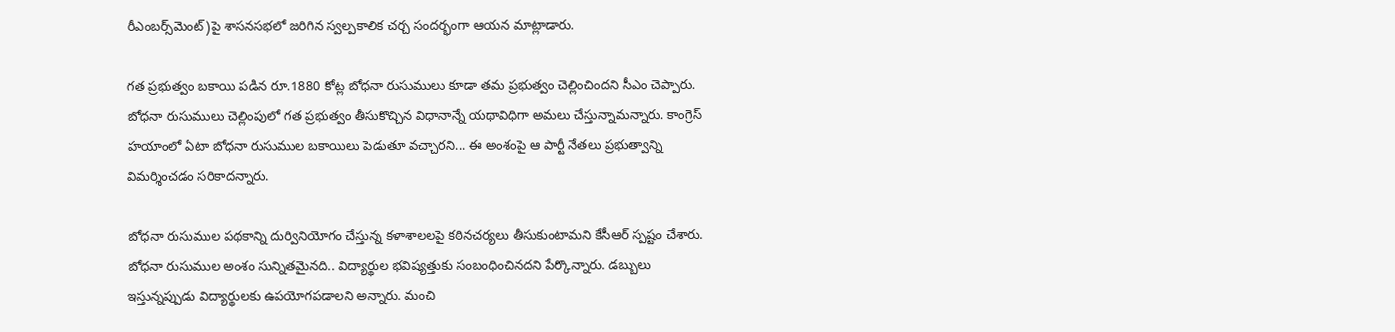రీఎంబర్స్‌మెంట్)పై శాసనసభలో జరిగిన స్వల్పకాలిక చర్చ సందర్భంగా ఆయన మాట్లాడారు.

గత ప్రభుత్వం బకాయి పడిన రూ.1880 కోట్ల బోధనా రుసుములు కూడా తమ ప్రభుత్వం చెల్లించిందని సీఎం చెప్పారు. బోధనా రుసుములు చెల్లింపులో గత ప్రభుత్వం తీసుకొచ్చిన విధానాన్నే యథావిధిగా అమలు చేస్తున్నామన్నారు. కాంగ్రెస్‌ హయాంలో ఏటా బోధనా రుసుముల బకాయిలు పెడుతూ వచ్చారని... ఈ అంశంపై ఆ పార్టీ నేతలు ప్రభుత్వాన్ని విమర్శించడం సరికాదన్నారు.

బోధనా రుసుముల పథకాన్ని దుర్వినియోగం చేస్తున్న కళాశాలలపై కఠినచర్యలు తీసుకుంటామని కేసీఆర్‌ స్పష్టం చేశారు. బోధనా రుసుముల అంశం సున్నితమైనది.. విద్యార్థుల భవిష్యత్తుకు సంబంధించినదని పేర్కొన్నారు. డబ్బులు ఇస్తున్నప్పుడు విద్యార్థులకు ఉపయోగపడాలని అన్నారు. మంచి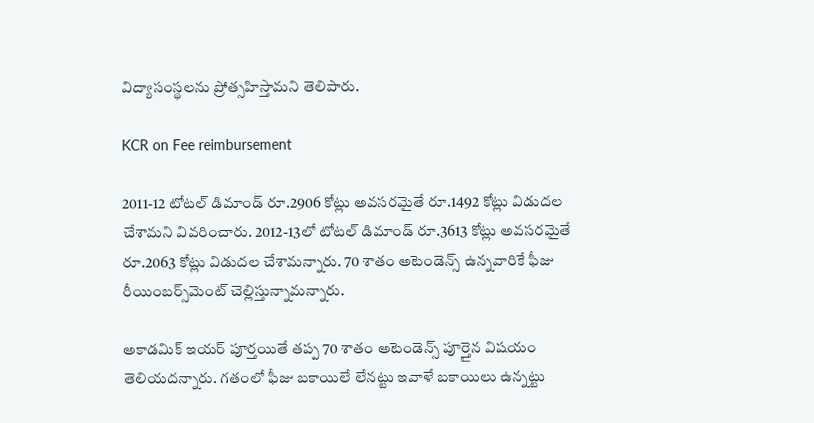విద్యాసంస్థలను ప్రోత్సహిస్తామని తెలిపారు.

KCR on Fee reimbursement

2011-12 టోటల్ డిమాండ్ రూ.2906 కోట్లు అవసరమైతే రూ.1492 కోట్లు విడుదల చేశామని వివరించారు. 2012-13లో టోటల్ డిమాండ్ రూ.3613 కోట్లు అవసరమైతే రూ.2063 కోట్లు విడుదల చేశామన్నారు. 70 శాతం అటెండెన్స్ ఉన్నవారికే ఫీజు రీయింబర్స్‌మెంట్ చెల్లిస్తున్నామన్నారు.

అకాడమిక్ ఇయర్ పూర్తయితే తప్ప 70 శాతం అటెండెన్స్ పూర్తైన విషయం తెలియదన్నారు. గతంలో ఫీజు బకాయిలే లేనట్టు ఇవాళే బకాయిలు ఉన్నట్టు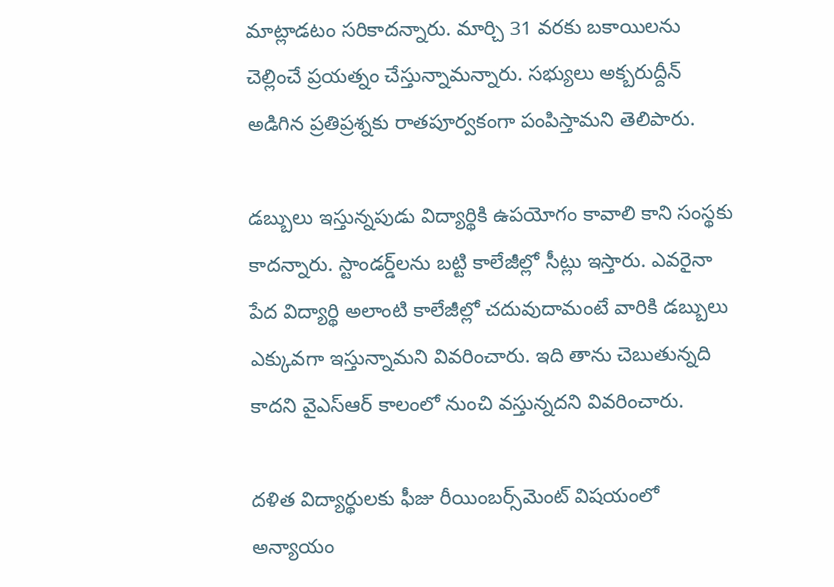మాట్లాడటం సరికాదన్నారు. మార్చి 31 వరకు బకాయిలను చెల్లించే ప్రయత్నం చేస్తున్నామన్నారు. సభ్యులు అక్బరుద్దీన్ అడిగిన ప్రతిప్రశ్నకు రాతపూర్వకంగా పంపిస్తామని తెలిపారు.

డబ్బులు ఇస్తున్నపుడు విద్యార్థికి ఉపయోగం కావాలి కాని సంస్థకు కాదన్నారు. స్టాండర్డ్‌లను బట్టి కాలేజీల్లో సీట్లు ఇస్తారు. ఎవరైనా పేద విద్యార్థి అలాంటి కాలేజీల్లో చదువుదామంటే వారికి డబ్బులు ఎక్కువగా ఇస్తున్నామని వివరించారు. ఇది తాను చెబుతున్నది కాదని వైఎస్ఆర్ కాలంలో నుంచి వస్తున్నదని వివరించారు.

దళిత విద్యార్థులకు ఫీజు రీయింబర్స్‌మెంట్ విషయంలో అన్యాయం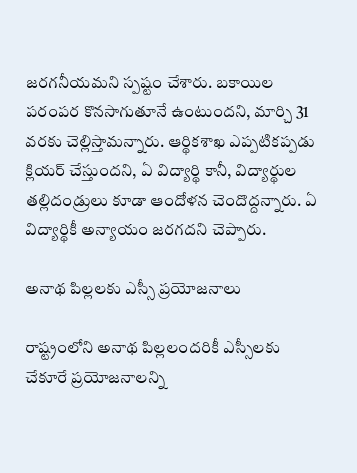జరగనీయమని స్పష్టం చేశారు. బకాయిల పరంపర కొనసాగుతూనే ఉంటుందని, మార్చి 31 వరకు చెల్లిస్తామన్నారు. ఆర్థికశాఖ ఎప్పటికప్పడు క్లియర్ చేస్తుందని, ఏ విద్యార్థి కానీ, విద్యార్థుల తల్లిదండ్రులు కూడా ఆందోళన చెందొద్దన్నారు. ఏ విద్యార్థికీ అన్యాయం జరగదని చెప్పారు.

అనాథ పిల్లలకు ఎస్సీ ప్రయోజనాలు

రాష్ట్రంలోని అనాథ పిల్లలందరికీ ఎస్సీలకు చేకూరే ప్రయోజనాలన్ని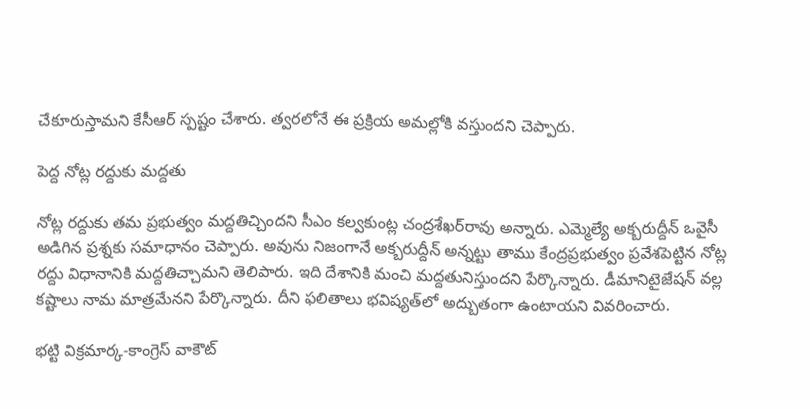చేకూరుస్తామని కేసీఆర్ స్పష్టం చేశారు. త్వరలోనే ఈ ప్రక్రియ అమల్లోకి వస్తుందని చెప్పారు.

పెద్ద నోట్ల రద్దుకు మద్దతు

నోట్ల రద్దుకు తమ ప్రభుత్వం మద్దతిచ్చిందని సీఎం కల్వకుంట్ల చంద్రశేఖర్‌రావు అన్నారు. ఎమ్మెల్యే అక్బరుద్దీన్ ఒవైసీ అడిగిన ప్రశ్నకు సమాధానం చెప్పారు. అవును నిజంగానే అక్బరుద్దీన్ అన్నట్టు తాము కేంద్రప్రభుత్వం ప్రవేశపెట్టిన నోట్ల రద్దు విధానానికి మద్దతిచ్చామని తెలిపారు. ఇది దేశానికి మంచి మద్దతునిస్తుందని పేర్కొన్నారు. డీమానిటైజేషన్ వల్ల కష్టాలు నామ మాత్రమేనని పేర్కొన్నారు. దీని ఫలితాలు భవిష్యత్‌లో అద్బుతంగా ఉంటాయని వివరించారు.

భట్టి విక్రమార్క-కాంగ్రెస్ వాకౌట్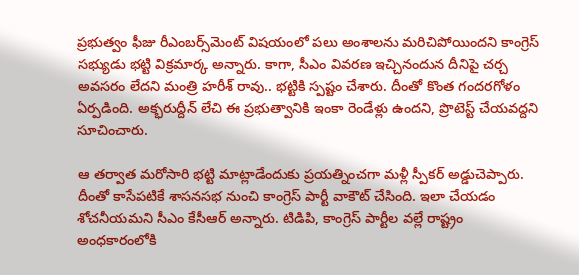ప్రభుత్వం ఫీజు రీఎంబర్స్‌మెంట్ విషయంలో పలు అంశాలను మరిచిపోయిందని కాంగ్రెస్ సభ్యుడు భట్టి విక్రమార్క అన్నారు. కాగా, సీఎం వివరణ ఇచ్చినందున దీనిపై చర్చ అవసరం లేదని మంత్రి హరీశ్ రావు.. భట్టికి స్పష్టం చేశారు. దీంతో కొంత గందరగోళం ఏర్పడింది. అక్భరుద్దీన్ లేచి ఈ ప్రభుత్వానికి ఇంకా రెండేళ్లు ఉందని, ప్రొటెస్ట్ చేయవద్దని సూచించారు.

ఆ తర్వాత మరోసారి భట్టి మాట్లాడేందుకు ప్రయత్నించగా మళ్లీ స్పీకర్ అడ్డుచెప్పారు. దీంతో కాసేపటికే శాసనసభ నుంచి కాంగ్రెస్ పార్టీ వాకౌట్ చేసింది. ఇలా చేయడం శోచనీయమని సీఎం కేసీఆర్ అన్నారు. టిడిపి, కాంగ్రెస్ పార్టీల వల్లే రాష్ట్రం అంధకారంలోకి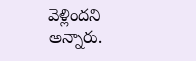వెళ్లిందని అన్నారు.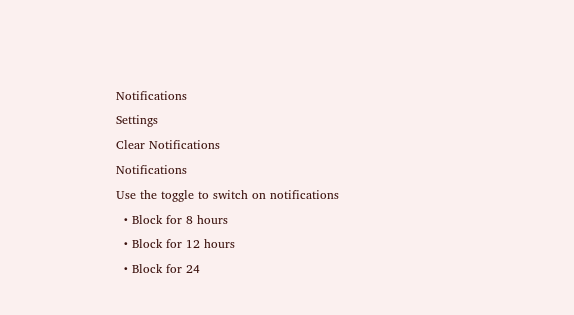Notifications
Settings
Clear Notifications
Notifications
Use the toggle to switch on notifications
  • Block for 8 hours
  • Block for 12 hours
  • Block for 24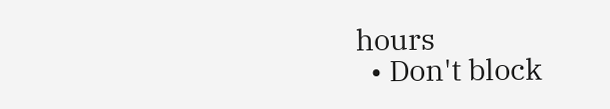hours
  • Don't block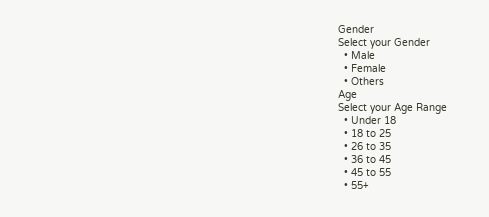Gender
Select your Gender
  • Male
  • Female
  • Others
Age
Select your Age Range
  • Under 18
  • 18 to 25
  • 26 to 35
  • 36 to 45
  • 45 to 55
  • 55+